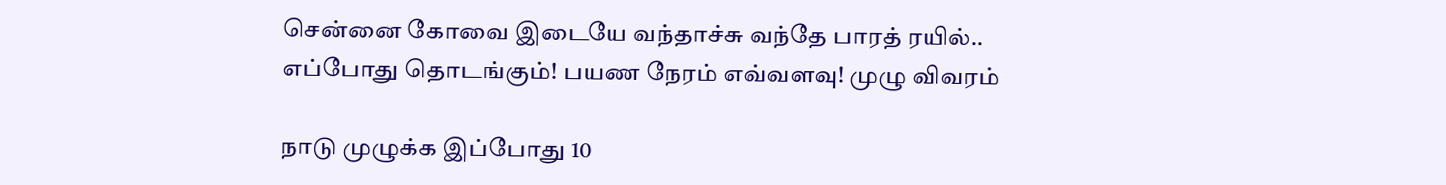சென்னை கோவை இடையே வந்தாச்சு வந்தே பாரத் ரயில்.. எப்போது தொடங்கும்! பயண நேரம் எவ்வளவு! முழு விவரம்

நாடு முழுக்க இப்போது 10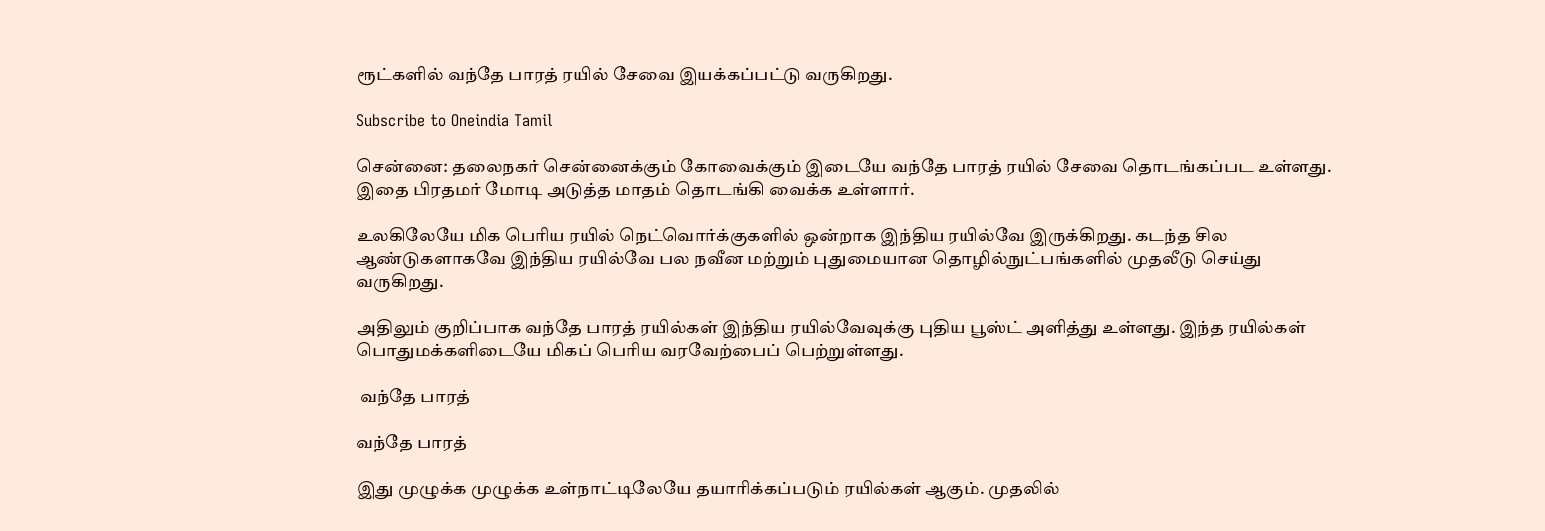ரூட்களில் வந்தே பாரத் ரயில் சேவை இயக்கப்பட்டு வருகிறது.

Subscribe to Oneindia Tamil

சென்னை: தலைநகர் சென்னைக்கும் கோவைக்கும் இடையே வந்தே பாரத் ரயில் சேவை தொடங்கப்பட உள்ளது. இதை பிரதமர் மோடி அடுத்த மாதம் தொடங்கி வைக்க உள்ளார்.

உலகிலேயே மிக பெரிய ரயில் நெட்வொர்க்குகளில் ஒன்றாக இந்திய ரயில்வே இருக்கிறது. கடந்த சில ஆண்டுகளாகவே இந்திய ரயில்வே பல நவீன மற்றும் புதுமையான தொழில்நுட்பங்களில் முதலீடு செய்து வருகிறது.

அதிலும் குறிப்பாக வந்தே பாரத் ரயில்கள் இந்திய ரயில்வேவுக்கு புதிய பூஸ்ட் அளித்து உள்ளது. இந்த ரயில்கள் பொதுமக்களிடையே மிகப் பெரிய வரவேற்பைப் பெற்றுள்ளது.

 வந்தே பாரத்

வந்தே பாரத்

இது முழுக்க முழுக்க உள்நாட்டிலேயே தயாரிக்கப்படும் ரயில்கள் ஆகும். முதலில்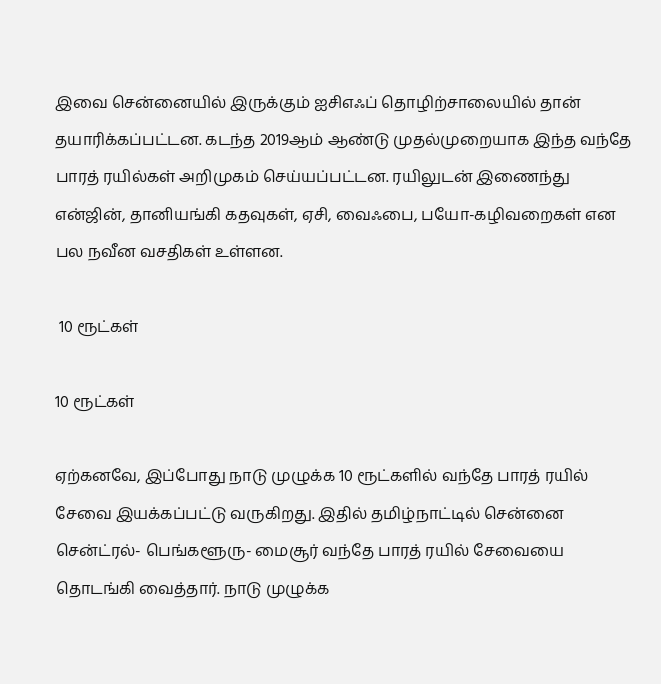இவை சென்னையில் இருக்கும் ஐசிஎஃப் தொழிற்சாலையில் தான் தயாரிக்கப்பட்டன. கடந்த 2019ஆம் ஆண்டு முதல்முறையாக இந்த வந்தே பாரத் ரயில்கள் அறிமுகம் செய்யப்பட்டன. ரயிலுடன் இணைந்து என்ஜின், தானியங்கி கதவுகள், ஏசி, வைஃபை, பயோ-கழிவறைகள் என பல நவீன வசதிகள் உள்ளன.

 10 ரூட்கள்

10 ரூட்கள்

ஏற்கனவே, இப்போது நாடு முழுக்க 10 ரூட்களில் வந்தே பாரத் ரயில் சேவை இயக்கப்பட்டு வருகிறது. இதில் தமிழ்நாட்டில் சென்னை சென்ட்ரல்- பெங்களூரு- மைசூர் வந்தே பாரத் ரயில் சேவையை தொடங்கி வைத்தார். நாடு முழுக்க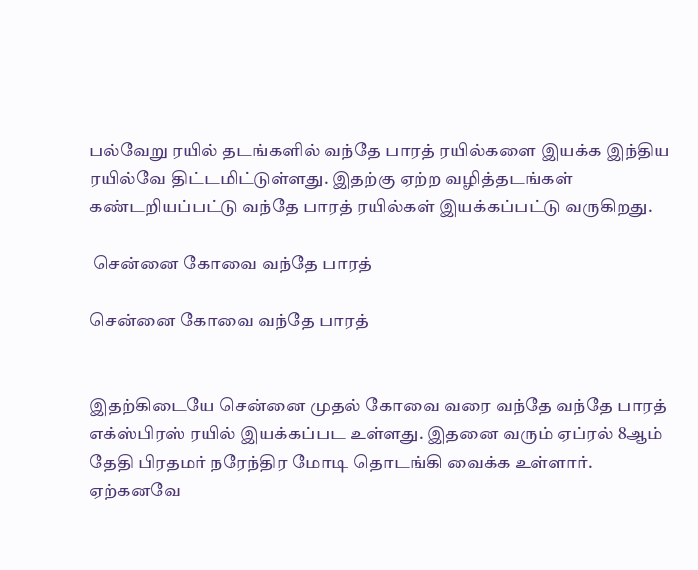பல்வேறு ரயில் தடங்களில் வந்தே பாரத் ரயில்களை இயக்க இந்திய ரயில்வே திட்டமிட்டுள்ளது. இதற்கு ஏற்ற வழித்தடங்கள் கண்டறியப்பட்டு வந்தே பாரத் ரயில்கள் இயக்கப்பட்டு வருகிறது.

 சென்னை கோவை வந்தே பாரத்

சென்னை கோவை வந்தே பாரத்


இதற்கிடையே சென்னை முதல் கோவை வரை வந்தே வந்தே பாரத் எக்ஸ்பிரஸ் ரயில் இயக்கப்பட உள்ளது. இதனை வரும் ஏப்ரல் 8ஆம் தேதி பிரதமர் நரேந்திர மோடி தொடங்கி வைக்க உள்ளார். ஏற்கனவே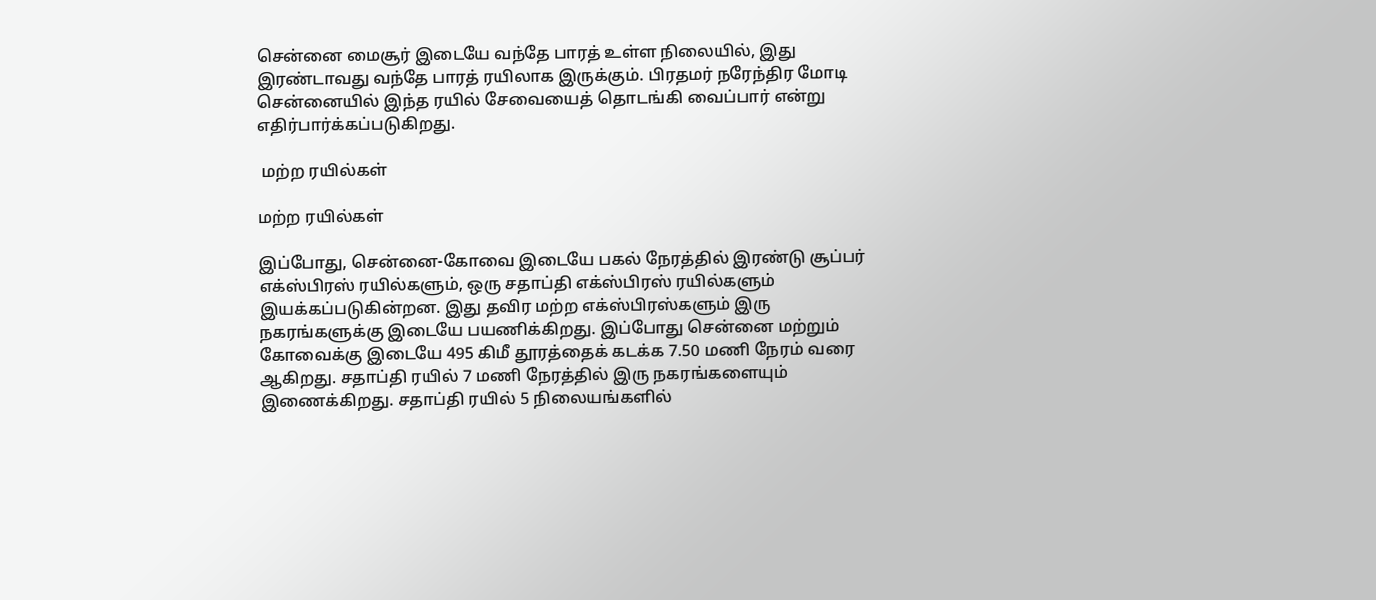சென்னை மைசூர் இடையே வந்தே பாரத் உள்ள நிலையில், இது இரண்டாவது வந்தே பாரத் ரயிலாக இருக்கும். பிரதமர் நரேந்திர மோடி சென்னையில் இந்த ரயில் சேவையைத் தொடங்கி வைப்பார் என்று எதிர்பார்க்கப்படுகிறது.

 மற்ற ரயில்கள்

மற்ற ரயில்கள்

இப்போது, சென்னை-கோவை இடையே பகல் நேரத்தில் இரண்டு சூப்பர் எக்ஸ்பிரஸ் ரயில்களும், ஒரு சதாப்தி எக்ஸ்பிரஸ் ரயில்களும் இயக்கப்படுகின்றன. இது தவிர மற்ற எக்ஸ்பிரஸ்களும் இரு நகரங்களுக்கு இடையே பயணிக்கிறது. இப்போது சென்னை மற்றும் கோவைக்கு இடையே 495 கிமீ தூரத்தைக் கடக்க 7.50 மணி நேரம் வரை ஆகிறது. சதாப்தி ரயில் 7 மணி நேரத்தில் இரு நகரங்களையும் இணைக்கிறது. சதாப்தி ரயில் 5 நிலையங்களில்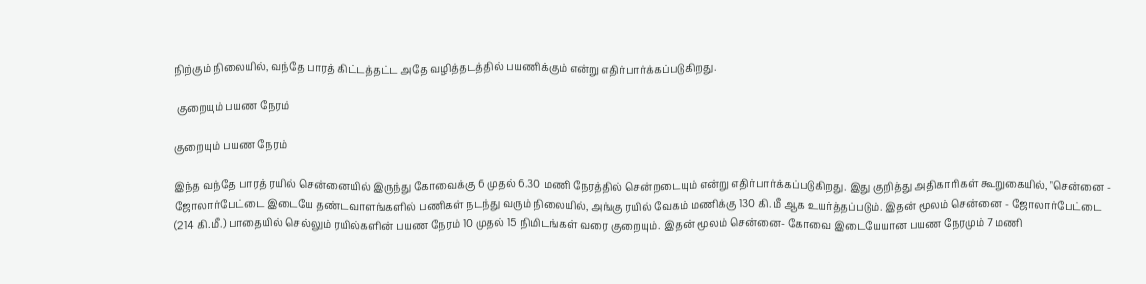நிற்கும் நிலையில், வந்தே பாரத் கிட்டத்தட்ட அதே வழித்தடத்தில் பயணிக்கும் என்று எதிர்பார்க்கப்படுகிறது.

 குறையும் பயண நேரம்

குறையும் பயண நேரம்

இந்த வந்தே பாரத் ரயில் சென்னையில் இருந்து கோவைக்கு 6 முதல் 6.30 மணி நேரத்தில் சென்றடையும் என்று எதிர்பார்க்கப்படுகிறது. இது குறித்து அதிகாரிகள் கூறுகையில், "சென்னை - ஜோலார்பேட்டை இடையே தண்டவாளங்களில் பணிகள் நடந்து வரும் நிலையில், அங்கு ரயில் வேகம் மணிக்கு 130 கி.மீ ஆக உயர்த்தப்படும். இதன் மூலம் சென்னை - ஜோலார்பேட்டை (214 கி.மீ.) பாதையில் செல்லும் ரயில்களின் பயண நேரம் 10 முதல் 15 நிமிடங்கள் வரை குறையும். இதன் மூலம் சென்னை- கோவை இடையேயான பயண நேரமும் 7 மணி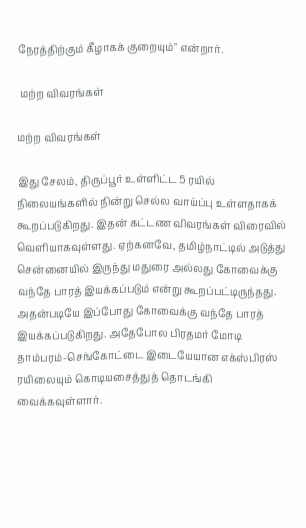நேரத்திற்கும் கீழாகக் குறையும்" என்றார்.

 மற்ற விவரங்கள்

மற்ற விவரங்கள்

இது சேலம், திருப்பூர் உள்ளிட்ட 5 ரயில் நிலையங்களில் நின்று செல்ல வாய்ப்பு உள்ளதாகக் கூறப்படுகிறது. இதன் கட்டண விவரங்கள் விரைவில் வெளியாகவுள்ளது. ஏற்கனவே, தமிழ்நாட்டில் அடுத்து சென்னையில் இருந்து மதுரை அல்லது கோவைக்கு வந்தே பாரத் இயக்கப்படும் என்று கூறப்பட்டிருந்தது. அதன்படியே இப்போது கோவைக்கு வந்தே பாரத் இயக்கப்படுகிறது. அதேபோல பிரதமர் மோடி தாம்பரம்-செங்கோட்டை இடையேயான எக்ஸ்பிரஸ் ரயிலையும் கொடியசைத்துத் தொடங்கி வைக்கவுள்ளார்.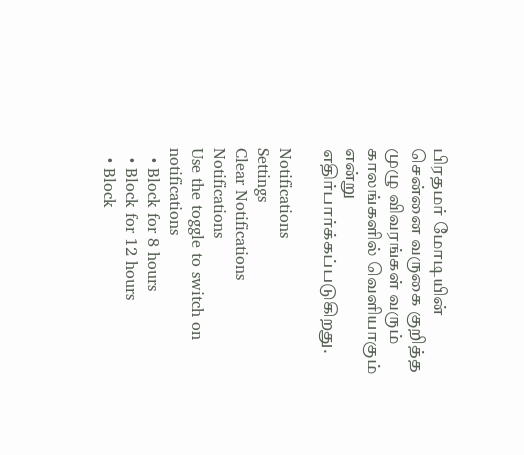பிரதமர் மோடியின் சென்னை வருகை குறித்த முழு விவரங்கள் வரும் காலங்களில் வெளியாகும் என்று எதிர்பார்க்கப்படுகிறது.

Notifications
Settings
Clear Notifications
Notifications
Use the toggle to switch on notifications
  • Block for 8 hours
  • Block for 12 hours
  • Block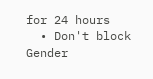for 24 hours
  • Don't block
Gender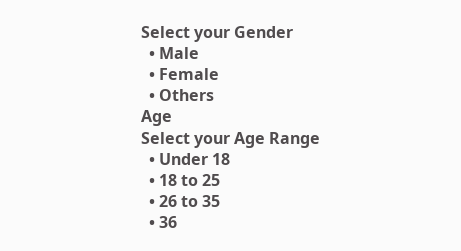Select your Gender
  • Male
  • Female
  • Others
Age
Select your Age Range
  • Under 18
  • 18 to 25
  • 26 to 35
  • 36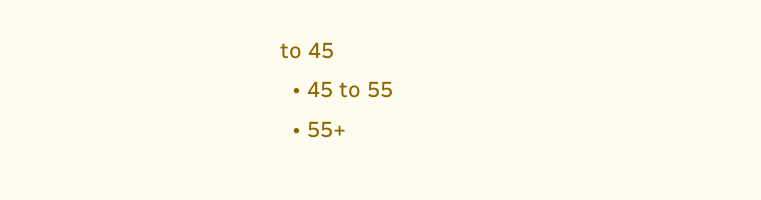to 45
  • 45 to 55
  • 55+